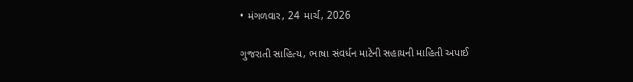• મંગળવાર, 24 માર્ચ, 2026

ગુજરાતી સાહિત્ય, ભાષા સંવર્ધન માટેની સહાયની માહિતી અપાઈ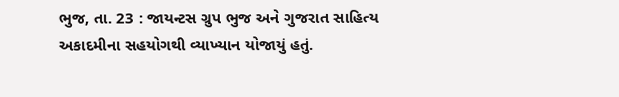ભુજ, તા. 23 : જાયન્ટસ ગ્રુપ ભુજ અને ગુજરાત સાહિત્ય અકાદમીના સહયોગથી વ્યાખ્યાન યોજાયું હતું.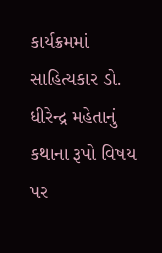કાર્યક્રમમાં સાહિત્યકાર ડો. ધીરેન્દ્ર મહેતાનું કથાના રૂપો વિષય પર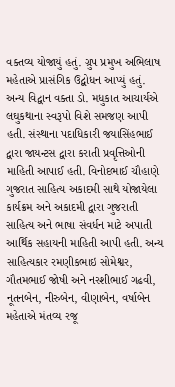વક્તવ્ય યોજાયું હતું. ગ્રુપ પ્રમુખ અભિલાષ મહેતાએ પ્રાસંગિક ઉદ્બોધન આપ્યું હતું. અન્ય વિદ્વાન વક્તા ડો. મધુકાત આચાર્યએ લઘુકથાના સ્વરૂપો વિશે સમજણ આપી હતી. સંસ્થાના પદાધિકારી જયાસિંહભાઈ દ્વારા જાયન્ટસ દ્વારા કરાતી પ્રવૃત્તિઓની માહિતી આપાઈ હતી. વિનોદભાઈ ચૌહાણે ગુજરાત સાહિત્ય અકાદમી સાથે યોજાયેલા કાર્યક્રમ અને અકાદમી દ્વારા ગુજરાતી સાહિત્ય અને ભાષા સંવર્ધન માટે અપાતી આર્થિક સહાયની માહિતી આપી હતી. અન્ય સાહિત્યકાર રમણીકભાઇ સોમેશ્વર, ગૌતમભાઈ જોષી અને નરશીભાઈ ગઢવી, નૂતનબેન, નીરુબેન, વીણાબેન, વર્ષાબેન મહેતાએ મંતવ્ય રજૂ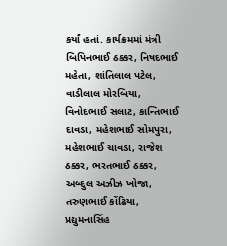કર્યાં હતાં. કાર્યક્રમમાં મંત્રી બિપિનભાઈ ઠક્કર, નિષદભાઈ મહેતા, શાંતિલાલ પટેલ, વાડીલાલ મોરબિયા, વિનોદભાઈ સલાટ, કાન્તિભાઈ દાવડા, મહેશભાઈ સોમપુરા, મહેશભાઈ ચાવડા, રાજેશ ઠક્કર, ભરતભાઈ ઠક્કર, અબ્દુલ અઝીઝ ખોજા, તરુણભાઈ કોંઢિયા, પ્રદ્યુમનાસિંહ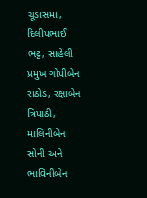ચૂડાસમા, દિલીપભાઈ ભટ્ટ, સાહેલી પ્રમુખ ગોપીબેન રાઠોડ, રક્ષાબેન ત્રિપાઠી, માલિનીબેન સોની અને ભાવિનીબેન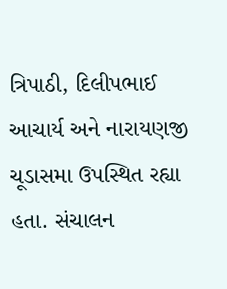ત્રિપાઠી, દિલીપભાઈ આચાર્ય અને નારાયણજી ચૂડાસમા ઉપસ્થિત રહ્યા હતા. સંચાલન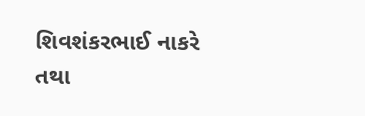શિવશંકરભાઈ નાકરે તથા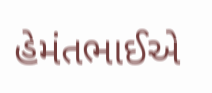હેમંતભાઈએ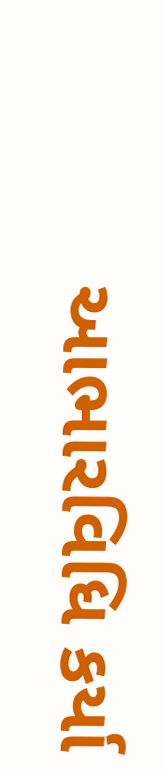આભારવિધિ કર્યા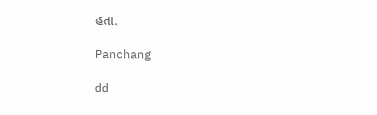હતા.

Panchang

dd